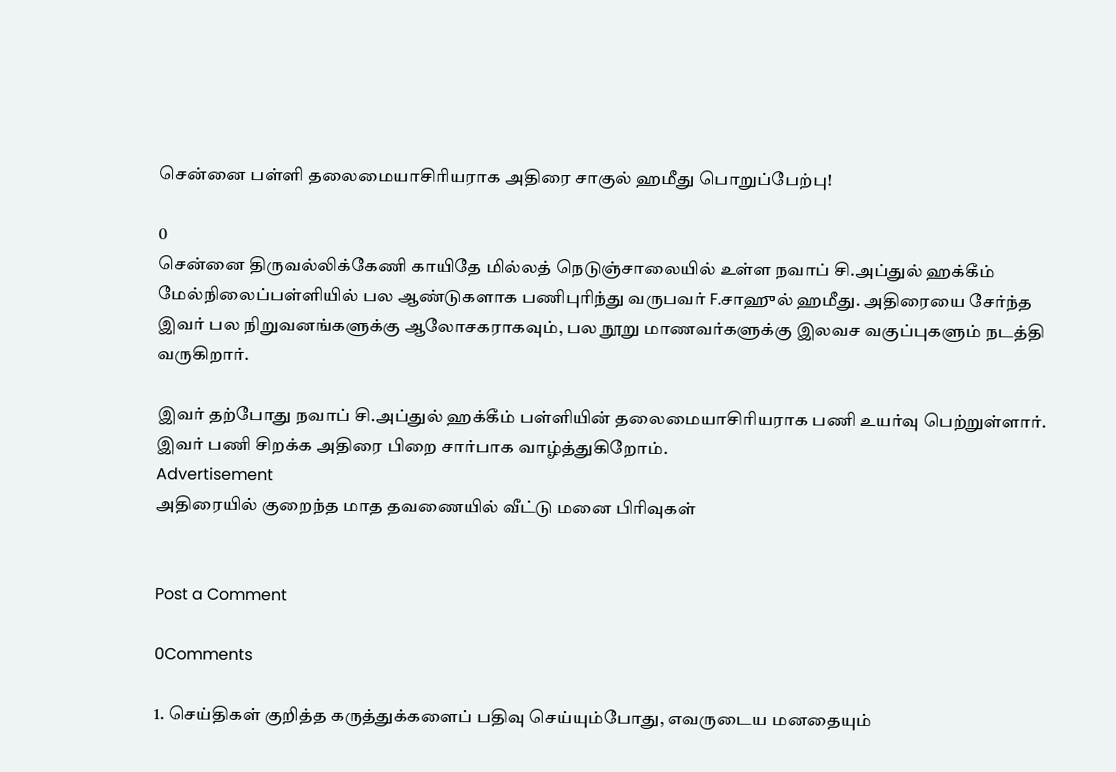சென்னை பள்ளி தலைமையாசிரியராக அதிரை சாகுல் ஹமீது பொறுப்பேற்பு!

0
சென்னை திருவல்லிக்கேணி காயிதே மில்லத் நெடுஞ்சாலையில் உள்ள நவாப் சி.அப்துல் ஹக்கீம் மேல்நிலைப்பள்ளியில் பல ஆண்டுகளாக பணிபுரிந்து வருபவர் F.சாஹுல் ஹமீது. அதிரையை சேர்ந்த இவர் பல நிறுவனங்களுக்கு ஆலோசகராகவும், பல நூறு மாணவர்களுக்கு இலவச வகுப்புகளும் நடத்தி வருகிறார்.

இவர் தற்போது நவாப் சி.அப்துல் ஹக்கீம் பள்ளியின் தலைமையாசிரியராக பணி உயர்வு பெற்றுள்ளார். இவர் பணி சிறக்க அதிரை பிறை சார்பாக வாழ்த்துகிறோம்.
Advertisement
அதிரையில் குறைந்த மாத தவணையில் வீட்டு மனை பிரிவுகள்


Post a Comment

0Comments

1. செய்திகள் குறித்த கருத்துக்களைப் பதிவு செய்யும்போது, எவருடைய மனதையும்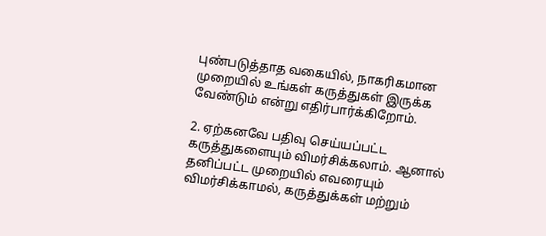புண்படுத்தாத வகையில், நாகரிகமான முறையில் உங்கள் கருத்துகள் இருக்க வேண்டும் என்று எதிர்பார்க்கிறோம்.

2. ஏற்கனவே பதிவு செய்யப்பட்ட கருத்துகளையும் விமர்சிக்கலாம். ஆனால் தனிப்பட்ட முறையில் எவரையும் விமர்சிக்காமல், கருத்துக்கள் மற்றும்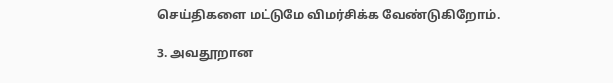செய்திகளை மட்டுமே விமர்சிக்க வேண்டுகிறோம்.

3. அவதூறான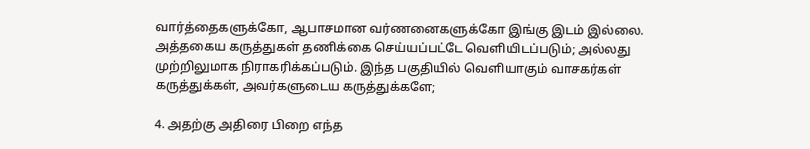வார்த்தைகளுக்கோ, ஆபாசமான வர்ணனைகளுக்கோ இங்கு இடம் இல்லை. அத்தகைய கருத்துகள் தணிக்கை செய்யப்பட்டே வெளியிடப்படும்; அல்லது முற்றிலுமாக நிராகரிக்கப்படும். இந்த பகுதியில் வெளியாகும் வாசகர்கள் கருத்துக்கள், அவர்களுடைய கருத்துக்களே;

4. அதற்கு அதிரை பிறை எந்த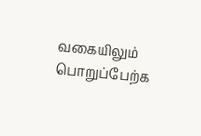வகையிலும் பொறுப்பேற்க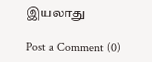இயலாது

Post a Comment (0)